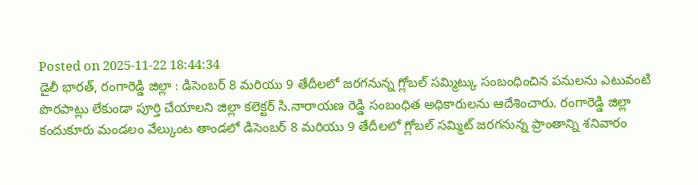Posted on 2025-11-22 18:44:34
డైలీ భారత్, రంగారెడ్డి జిల్లా : డిసెంబర్ 8 మరియు 9 తేదీలలో జరగనున్న గ్లోబల్ సమ్మిట్కు సంబంధించిన పనులను ఎటువంటి పొరపాట్లు లేకుండా పూర్తి చేయాలని జిల్లా కలెక్టర్ సి.నారాయణ రెడ్డి సంబంధిత అధికారులను ఆదేశించారు. రంగారెడ్డి జిల్లా కందుకూరు మండలం వేల్కుంట తాండలో డిసెంబర్ 8 మరియు 9 తేదీలలో గ్లోబల్ సమ్మిట్ జరగనున్న ప్రాంతాన్ని శనివారం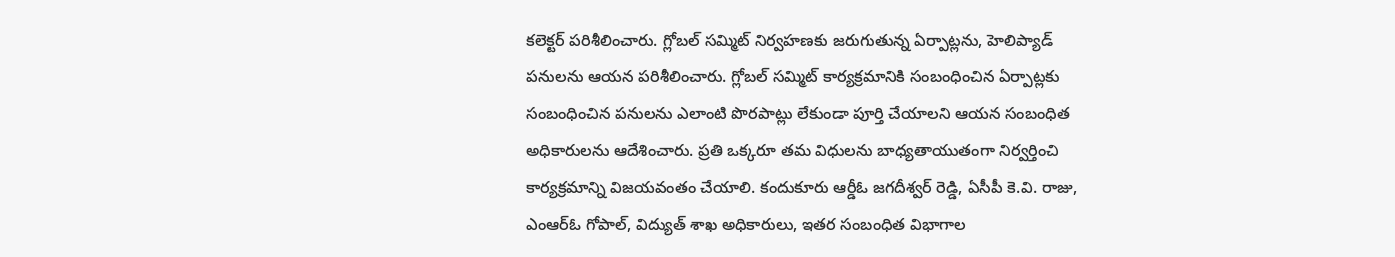కలెక్టర్ పరిశీలించారు. గ్లోబల్ సమ్మిట్ నిర్వహణకు జరుగుతున్న ఏర్పాట్లను, హెలిప్యాడ్ పనులను ఆయన పరిశీలించారు. గ్లోబల్ సమ్మిట్ కార్యక్రమానికి సంబంధించిన ఏర్పాట్లకు సంబంధించిన పనులను ఎలాంటి పొరపాట్లు లేకుండా పూర్తి చేయాలని ఆయన సంబంధిత అధికారులను ఆదేశించారు. ప్రతి ఒక్కరూ తమ విధులను బాధ్యతాయుతంగా నిర్వర్తించి కార్యక్రమాన్ని విజయవంతం చేయాలి. కందుకూరు ఆర్డీఓ జగదీశ్వర్ రెడ్డి, ఏసీపీ కె.వి. రాజు, ఎంఆర్ఓ గోపాల్, విద్యుత్ శాఖ అధికారులు, ఇతర సంబంధిత విభాగాల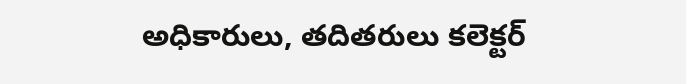అధికారులు, తదితరులు కలెక్టర్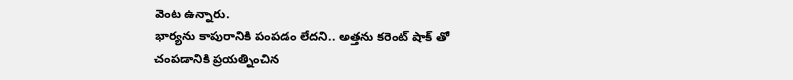వెంట ఉన్నారు.
భార్యను కాపురానికి పంపడం లేదని.. అత్తను కరెంట్ షాక్ తో చంపడానికి ప్రయత్నించిన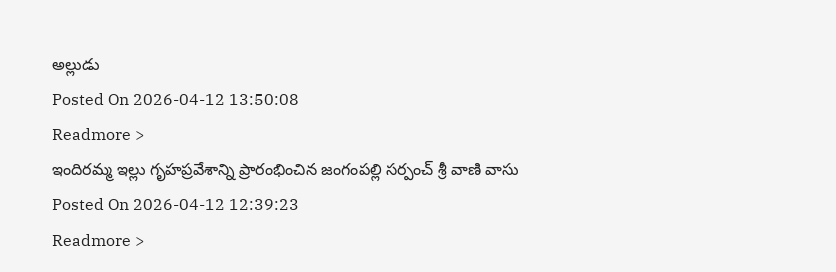అల్లుడు
Posted On 2026-04-12 13:50:08
Readmore >
ఇందిరమ్మ ఇల్లు గృహప్రవేశాన్ని ప్రారంభించిన జంగంపల్లి సర్పంచ్ శ్రీ వాణి వాసు
Posted On 2026-04-12 12:39:23
Readmore >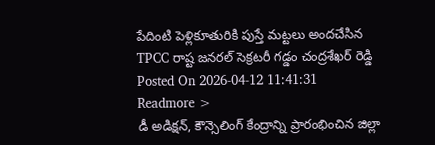పేదింటి పెళ్లికూతురికి పుస్తే మట్టలు అందచేసిన TPCC రాష్ట జనరల్ సెక్రటరీ గడ్డం చంద్రశేఖర్ రెడ్డి
Posted On 2026-04-12 11:41:31
Readmore >
డీ అడిక్షన్, కౌన్సెలింగ్ కేంద్రాన్ని ప్రారంభించిన జిల్లా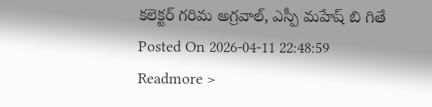కలెక్టర్ గరిమ అగ్రవాల్, ఎస్పీ మహేష్ బి గితే
Posted On 2026-04-11 22:48:59
Readmore >